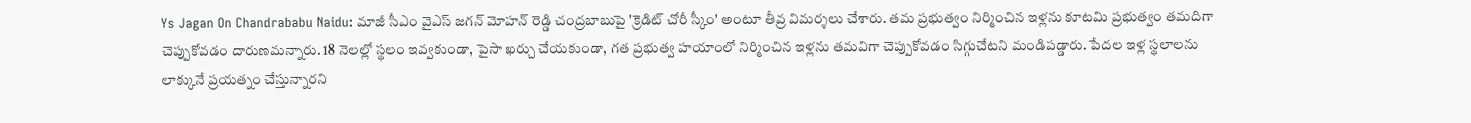Ys Jagan On Chandrababu Naidu: మాజీ సీఎం వైఎస్ జగన్ మోహన్ రెడ్డి చంద్రబాబుపై 'క్రెడిట్ చోరీ స్కీం' అంటూ తీవ్ర విమర్శలు చేశారు. తమ ప్రభుత్వం నిర్మించిన ఇళ్లను కూటమి ప్రభుత్వం తమదిగా చెప్పుకోవడం దారుణమన్నారు. 18 నెలల్లో స్థలం ఇవ్వకుండా, పైసా ఖర్చు చేయకుండా, గత ప్రభుత్వ హయాంలో నిర్మించిన ఇళ్లను తమవిగా చెప్పుకోవడం సిగ్గుచేటని మండిపడ్డారు. పేదల ఇళ్ల స్థలాలను లాక్కునే ప్రయత్నం చేస్తున్నారని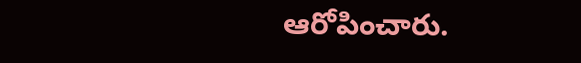ఆరోపించారు.